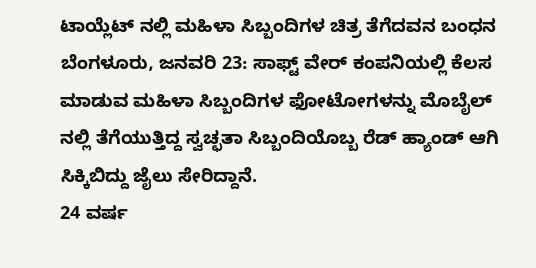ಟಾಯ್ಲೆಟ್ ನಲ್ಲಿ ಮಹಿಳಾ ಸಿಬ್ಬಂದಿಗಳ ಚಿತ್ರ ತೆಗೆದವನ ಬಂಧನ
ಬೆಂಗಳೂರು, ಜನವರಿ 23: ಸಾಫ್ಟ್ ವೇರ್ ಕಂಪನಿಯಲ್ಲಿ ಕೆಲಸ ಮಾಡುವ ಮಹಿಳಾ ಸಿಬ್ಬಂದಿಗಳ ಫೋಟೋಗಳನ್ನು ಮೊಬೈಲ್ ನಲ್ಲಿ ತೆಗೆಯುತ್ತಿದ್ದ ಸ್ವಚ್ಛತಾ ಸಿಬ್ಬಂದಿಯೊಬ್ಬ ರೆಡ್ ಹ್ಯಾಂಡ್ ಆಗಿ ಸಿಕ್ಕಿಬಿದ್ದು ಜೈಲು ಸೇರಿದ್ದಾನೆ.
24 ವರ್ಷ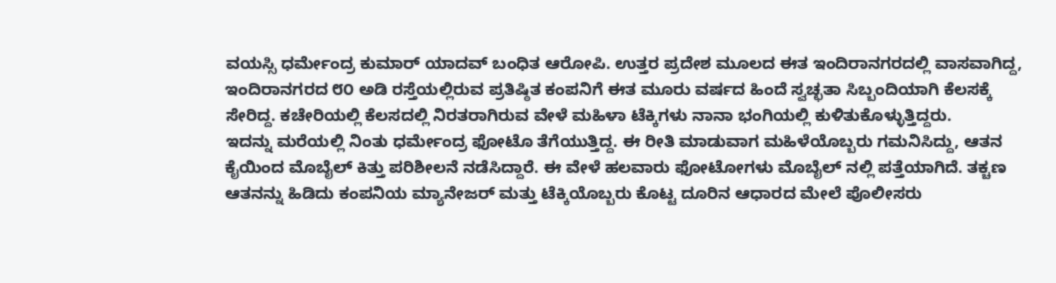ವಯಸ್ಸಿ ಧರ್ಮೇಂದ್ರ ಕುಮಾರ್ ಯಾದವ್ ಬಂಧಿತ ಆರೋಪಿ. ಉತ್ತರ ಪ್ರದೇಶ ಮೂಲದ ಈತ ಇಂದಿರಾನಗರದಲ್ಲಿ ವಾಸವಾಗಿದ್ದ, ಇಂದಿರಾನಗರದ ೮೦ ಅಡಿ ರಸ್ತೆಯಲ್ಲಿರುವ ಪ್ರತಿಷ್ಠಿತ ಕಂಪನಿಗೆ ಈತ ಮೂರು ವರ್ಷದ ಹಿಂದೆ ಸ್ವಚ್ಛತಾ ಸಿಬ್ಬಂದಿಯಾಗಿ ಕೆಲಸಕ್ಕೆ ಸೇರಿದ್ದ. ಕಚೇರಿಯಲ್ಲಿ ಕೆಲಸದಲ್ಲಿ ನಿರತರಾಗಿರುವ ವೇಳೆ ಮಹಿಳಾ ಟೆಕ್ಕಿಗಳು ನಾನಾ ಭಂಗಿಯಲ್ಲಿ ಕುಳಿತುಕೊಳ್ಳುತ್ತಿದ್ದರು.
ಇದನ್ನು ಮರೆಯಲ್ಲಿ ನಿಂತು ಧರ್ಮೇಂದ್ರ ಫೋಟೊ ತೆಗೆಯುತ್ತಿದ್ದ. ಈ ರೀತಿ ಮಾಡುವಾಗ ಮಹಿಳೆಯೊಬ್ಬರು ಗಮನಿಸಿದ್ದು, ಆತನ ಕೈಯಿಂದ ಮೊಬೈಲ್ ಕಿತ್ತು ಪರಿಶೀಲನೆ ನಡೆಸಿದ್ದಾರೆ. ಈ ವೇಳೆ ಹಲವಾರು ಫೋಟೋಗಳು ಮೊಬೈಲ್ ನಲ್ಲಿ ಪತ್ತೆಯಾಗಿದೆ. ತಕ್ಚಣ ಆತನನ್ನು ಹಿಡಿದು ಕಂಪನಿಯ ಮ್ಯಾನೇಜರ್ ಮತ್ತು ಟೆಕ್ಕಿಯೊಬ್ಬರು ಕೊಟ್ಟ ದೂರಿನ ಆಧಾರದ ಮೇಲೆ ಪೊಲೀಸರು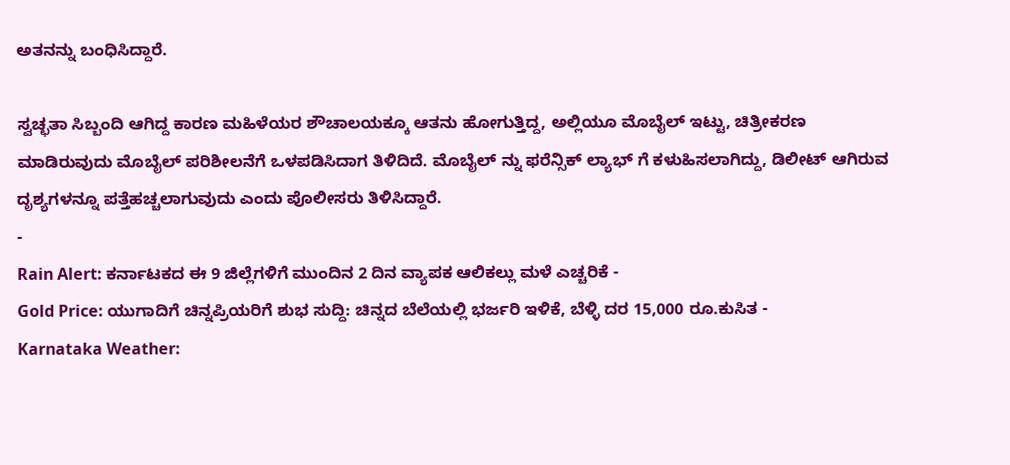ಅತನನ್ನು ಬಂಧಿಸಿದ್ದಾರೆ.

ಸ್ವಚ್ಛತಾ ಸಿಬ್ಬಂದಿ ಆಗಿದ್ದ ಕಾರಣ ಮಹಿಳೆಯರ ಶೌಚಾಲಯಕ್ಕೂ ಆತನು ಹೋಗುತ್ತಿದ್ದ, ಅಲ್ಲಿಯೂ ಮೊಬೈಲ್ ಇಟ್ಟು, ಚಿತ್ರೀಕರಣ ಮಾಡಿರುವುದು ಮೊಬೈಲ್ ಪರಿಶೀಲನೆಗೆ ಒಳಪಡಿಸಿದಾಗ ತಿಳಿದಿದೆ. ಮೊಬೈಲ್ ನ್ನು ಫರೆನ್ಸಿಕ್ ಲ್ಯಾಭ್ ಗೆ ಕಳುಹಿಸಲಾಗಿದ್ದು, ಡಿಲೀಟ್ ಆಗಿರುವ ದೃಶ್ಯಗಳನ್ನೂ ಪತ್ತೆಹಚ್ಚಲಾಗುವುದು ಎಂದು ಪೊಲೀಸರು ತಿಳಿಸಿದ್ದಾರೆ.
-
Rain Alert: ಕರ್ನಾಟಕದ ಈ 9 ಜಿಲ್ಲೆಗಳಿಗೆ ಮುಂದಿನ 2 ದಿನ ವ್ಯಾಪಕ ಆಲಿಕಲ್ಲು ಮಳೆ ಎಚ್ಚರಿಕೆ -
Gold Price: ಯುಗಾದಿಗೆ ಚಿನ್ನಪ್ರಿಯರಿಗೆ ಶುಭ ಸುದ್ದಿ: ಚಿನ್ನದ ಬೆಲೆಯಲ್ಲಿ ಭರ್ಜರಿ ಇಳಿಕೆ, ಬೆಳ್ಳಿ ದರ 15,000 ರೂ.ಕುಸಿತ -
Karnataka Weather: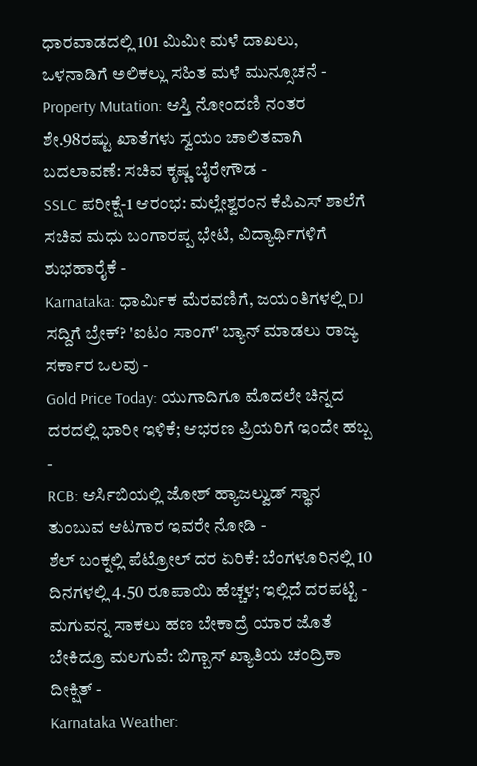ಧಾರವಾಡದಲ್ಲಿ 101 ಮಿಮೀ ಮಳೆ ದಾಖಲು, ಒಳನಾಡಿಗೆ ಅಲಿಕಲ್ಲು ಸಹಿತ ಮಳೆ ಮುನ್ಸೂಚನೆ -
Property Mutation: ಆಸ್ತಿ ನೋಂದಣಿ ನಂತರ ಶೇ.98ರಷ್ಟು ಖಾತೆಗಳು ಸ್ವಯಂ ಚಾಲಿತವಾಗಿ ಬದಲಾವಣೆ: ಸಚಿವ ಕೃಷ್ಣ ಬೈರೇಗೌಡ -
SSLC ಪರೀಕ್ಷೆ-1 ಆರಂಭ: ಮಲ್ಲೇಶ್ವರಂನ ಕೆಪಿಎಸ್ ಶಾಲೆಗೆ ಸಚಿವ ಮಧು ಬಂಗಾರಪ್ಪ ಭೇಟಿ, ವಿದ್ಯಾರ್ಥಿಗಳಿಗೆ ಶುಭಹಾರೈಕೆ -
Karnataka: ಧಾರ್ಮಿಕ ಮೆರವಣಿಗೆ, ಜಯಂತಿಗಳಲ್ಲಿ DJ ಸದ್ದಿಗೆ ಬ್ರೇಕ್? 'ಐಟಂ ಸಾಂಗ್' ಬ್ಯಾನ್ ಮಾಡಲು ರಾಜ್ಯ ಸರ್ಕಾರ ಒಲವು -
Gold Price Today: ಯುಗಾದಿಗೂ ಮೊದಲೇ ಚಿನ್ನದ ದರದಲ್ಲಿ ಭಾರೀ ಇಳಿಕೆ; ಆಭರಣ ಪ್ರಿಯರಿಗೆ ಇಂದೇ ಹಬ್ಬ -
RCB: ಆರ್ಸಿಬಿಯಲ್ಲಿ ಜೋಶ್ ಹ್ಯಾಜಲ್ವುಡ್ ಸ್ಥಾನ ತುಂಬುವ ಆಟಗಾರ ಇವರೇ ನೋಡಿ -
ಶೆಲ್ ಬಂಕ್ನಲ್ಲಿ ಪೆಟ್ರೋಲ್ ದರ ಏರಿಕೆ: ಬೆಂಗಳೂರಿನಲ್ಲಿ 10 ದಿನಗಳಲ್ಲಿ 4.50 ರೂಪಾಯಿ ಹೆಚ್ಚಳ; ಇಲ್ಲಿದೆ ದರಪಟ್ಟಿ -
ಮಗುವನ್ನ ಸಾಕಲು ಹಣ ಬೇಕಾದ್ರೆ ಯಾರ ಜೊತೆ ಬೇಕಿದ್ರೂ ಮಲಗುವೆ: ಬಿಗ್ಬಾಸ್ ಖ್ಯಾತಿಯ ಚಂದ್ರಿಕಾ ದೀಕ್ಷಿತ್ -
Karnataka Weather: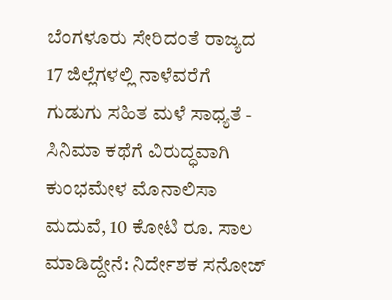ಬೆಂಗಳೂರು ಸೇರಿದಂತೆ ರಾಜ್ಯದ 17 ಜಿಲ್ಲೆಗಳಲ್ಲಿ ನಾಳೆವರೆಗೆ ಗುಡುಗು ಸಹಿತ ಮಳೆ ಸಾಧ್ಯತೆ -
ಸಿನಿಮಾ ಕಥೆಗೆ ವಿರುದ್ಧವಾಗಿ ಕುಂಭಮೇಳ ಮೊನಾಲಿಸಾ ಮದುವೆ, 10 ಕೋಟಿ ರೂ. ಸಾಲ ಮಾಡಿದ್ದೇನೆ: ನಿರ್ದೇಶಕ ಸನೋಜ್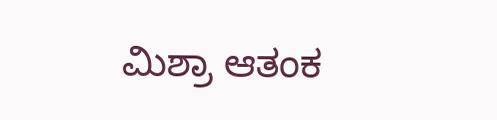ಮಿಶ್ರಾ ಆತಂಕ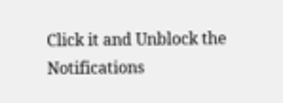Click it and Unblock the Notifications